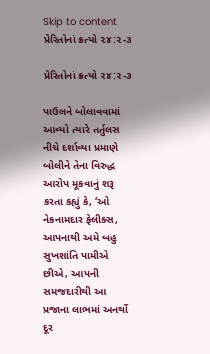Skip to content
પ્રેરિતોનાં ક્રત્યો ૨૪:૨-૩

પ્રેરિતોનાં ક્રત્યો ૨૪:૨-૩

પાઉલને બોલાવવામાં આવ્યો ત્યારે તર્તુલસ નીચે દર્શાવ્યા પ્રમાણે બોલીને તેના વિરુદ્ધ આરોપ મૂકવાનું શરૂ કરતા કહ્યું કે, ‘ઓ નેકનામદાર ફેલીક્સ, આપનાથી અમે બહુ સુખશાંતિ પામીએ છીએ, આપની સમજદારીથી આ પ્રજાના લાભમાં અનર્થો દૂર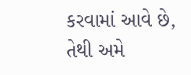કરવામાં આવે છે,
તેથી અમે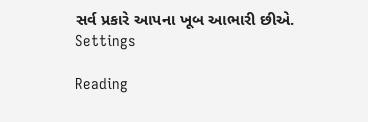સર્વ પ્રકારે આપના ખૂબ આભારી છીએ.
Settings

Reading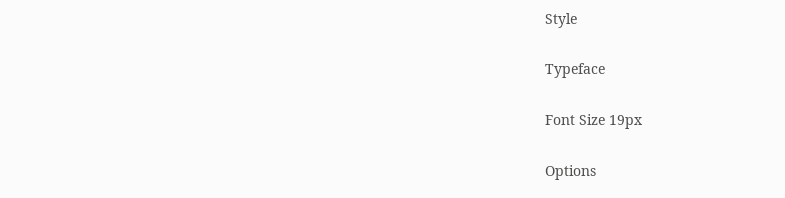Style

Typeface

Font Size 19px

Options